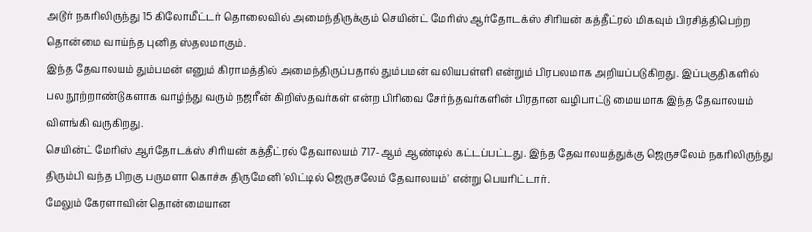அடூர் நகரிலிருந்து 15 கிலோமீட்டர் தொலைவில் அமைந்திருக்கும் செயின்ட் மேரிஸ் ஆர்தோடக்ஸ் சிரியன் கத்தீட்ரல் மிகவும் பிரசித்திபெற்ற தொன்மை வாய்ந்த புனித ஸ்தலமாகும்.
இந்த தேவாலயம் தும்பமன் எனும் கிராமத்தில் அமைந்திருப்பதால் தும்பமன் வலியபள்ளி என்றும் பிரபலமாக அறியப்படுகிறது. இப்பகுதிகளில் பல நூற்றாண்டுகளாக வாழ்ந்து வரும் நஜரீன் கிறிஸ்தவர்கள் என்ற பிரிவை சேர்ந்தவர்களின் பிரதான வழிபாட்டு மையமாக இந்த தேவாலயம் விளங்கி வருகிறது.
செயின்ட் மேரிஸ் ஆர்தோடக்ஸ் சிரியன் கத்தீட்ரல் தேவாலயம் 717-ஆம் ஆண்டில் கட்டப்பட்டது. இந்த தேவாலயத்துக்கு ஜெருசலேம் நகரிலிருந்து திரும்பி வந்த பிறகு பருமளா கொச்சு திருமேனி 'லிட்டில் ஜெருசலேம் தேவாலயம்' என்று பெயரிட்டார்.
மேலும் கேரளாவின் தொன்மையான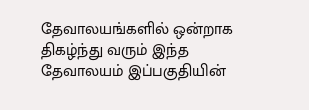தேவாலயங்களில் ஒன்றாக திகழ்ந்து வரும் இந்த தேவாலயம் இப்பகுதியின்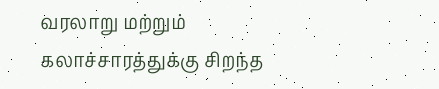வரலாறு மற்றும் கலாச்சாரத்துக்கு சிறந்த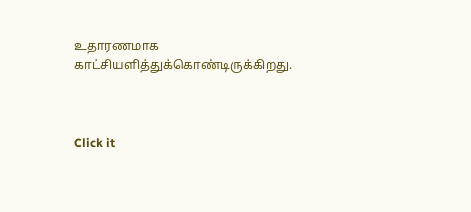உதாரணமாக காட்சியளித்துக்கொண்டிருக்கிறது.



Click it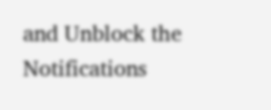and Unblock the Notifications